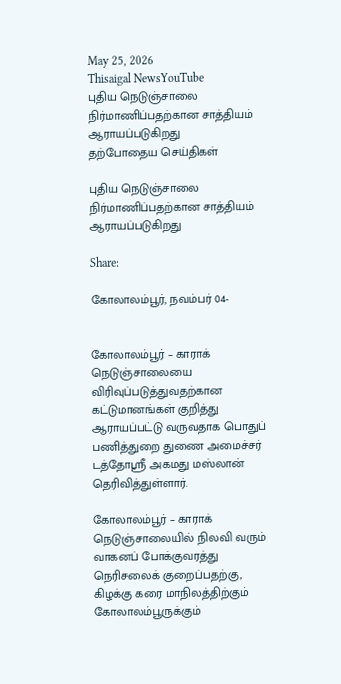May 25, 2026
Thisaigal NewsYouTube
புதிய நெடுஞ்சாலை நிர்மாணிப்பதற்கான சாத்தியம் ஆராயப்படுகிறது
தற்போதைய செய்திகள்

புதிய நெடுஞ்சாலை நிர்மாணிப்பதற்கான சாத்தியம் ஆராயப்படுகிறது

Share:

கோலாலம்பூர், நவம்பர் 04-


கோலாலம்பூர் – காராக் நெடுஞ்சாலையை விரிவுப்படுத்துவதற்கான கட்டுமானங்கள் குறித்து ஆராயப்பட்டு வருவதாக பொதுப் பணித்துறை துணை அமைச்சர் டத்தோஸ்ரீ அகமது மஸ்லான் தெரிவித்துள்ளார்.

கோலாலம்பூர் – காராக் நெடுஞ்சாலையில் நிலவி வரும் வாகனப் போக்குவரத்து நெரிசலைக் குறைப்பதற்கு, கிழக்கு கரை மாநிலத்திற்கும் கோலாலம்பூருக்கும்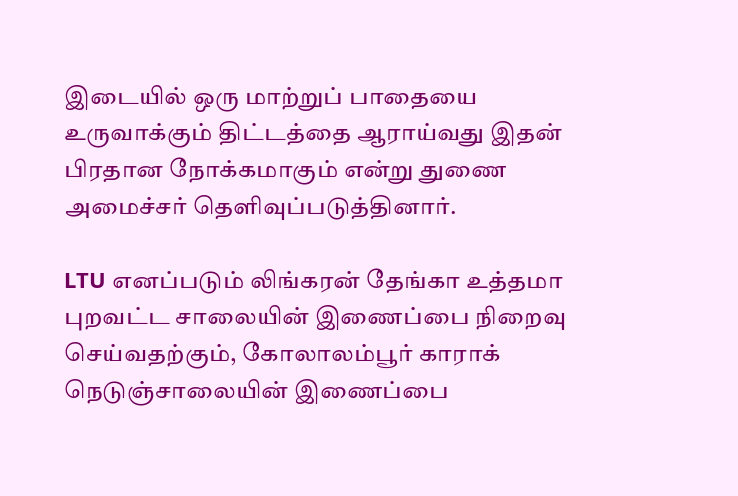இடையில் ஒரு மாற்றுப் பாதையை உருவாக்கும் திட்டத்தை ஆராய்வது இதன் பிரதான நோக்கமாகும் என்று துணை அமைச்சர் தெளிவுப்படுத்தினார்.

LTU எனப்படும் லிங்கரன் தேங்கா உத்தமா புறவட்ட சாலையின் இணைப்பை நிறைவு செய்வதற்கும், கோலாலம்பூர் காராக் நெடுஞ்சாலையின் இணைப்பை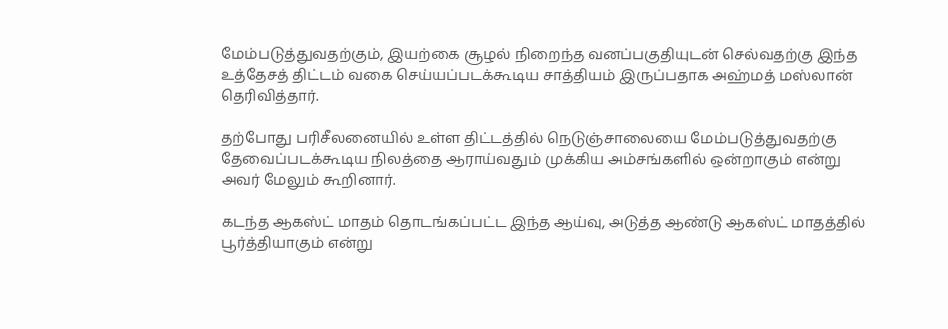மேம்படுத்துவதற்கும், இயற்கை சூழல் நிறைந்த வனப்பகுதியுடன் செல்வதற்கு இந்த உத்தேசத் திட்டம் வகை செய்யப்படக்கூடிய சாத்தியம் இருப்பதாக அஹ்மத் மஸ்லான் தெரிவித்தார்.

தற்போது பரிசீலனையில் உள்ள திட்டத்தில் நெடுஞ்சாலையை மேம்படுத்துவதற்கு தேவைப்படக்கூடிய நிலத்தை ஆராய்வதும் முக்கிய அம்சங்களில் ஒன்றாகும் என்று அவர் மேலும் கூறினார்.

கடந்த ஆகஸ்ட் மாதம் தொடங்கப்பட்ட இந்த ஆய்வு, அடுத்த ஆண்டு ஆகஸ்ட் மாதத்தில் பூர்த்தியாகும் என்று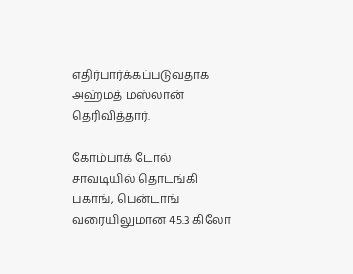எதிர்பார்க்கப்படுவதாக அஹ்மத் மஸ்லான் தெரிவித்தார்.

கோம்பாக் டோல் சாவடியில் தொடங்கி பகாங், பென்டாங் வரையிலுமான 45.3 கிலோ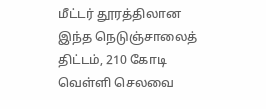மீட்டர் தூரத்திலான இந்த நெடுஞ்சாலைத் திட்டம், 210 கோடி வெள்ளி செலவை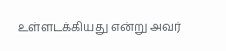உள்ளடக்கியது என்று அவர்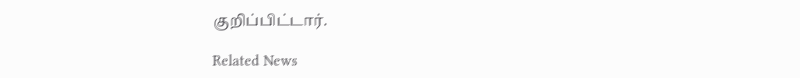குறிப்பிட்டார்.

Related News